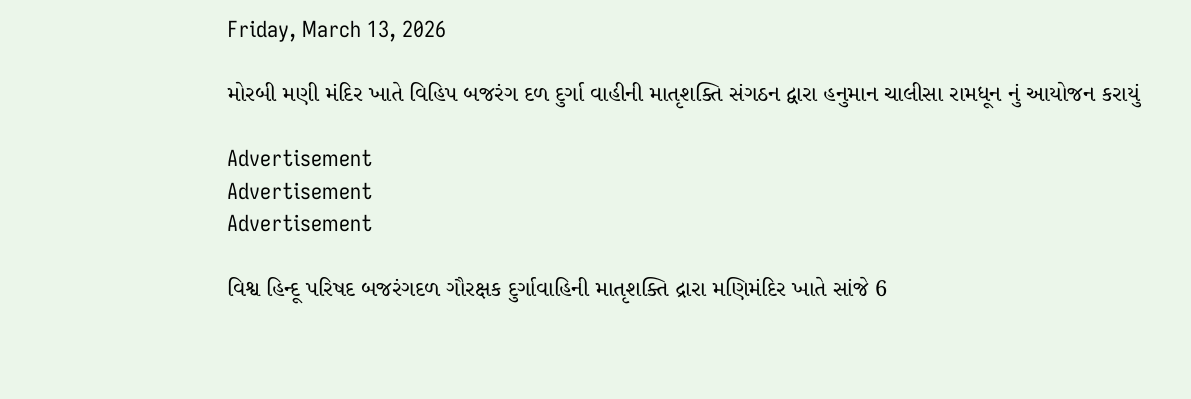Friday, March 13, 2026

મોરબી મણી મંદિર ખાતે વિહિપ બજરંગ દળ દુર્ગા વાહીની માતૃશક્તિ સંગઠન દ્વારા હનુમાન ચાલીસા રામધૂન નું આયોજન કરાયું

Advertisement
Advertisement
Advertisement

વિશ્વ હિન્દૂ પરિષદ બજરંગદળ ગૌરક્ષક દુર્ગાવાહિની માતૃશક્તિ દ્રારા મણિમંદિર ખાતે સાંજે 6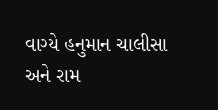વાગ્યે હનુમાન ચાલીસા અને રામ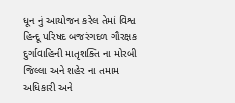ધૂન નું આયોજન કરેલ તેમાં વિશ્વ હિન્દૂ પરિષદ બજરંગદળ ગૌરક્ષક દુર્ગાવાહિની માતૃશક્તિ ના મોરબી જિલ્લા અને શહેર ના તમામ અધિકારી અને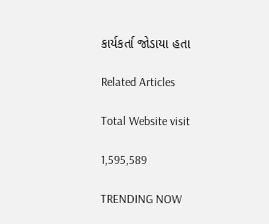કાર્યકર્તા જોડાયા હતા

Related Articles

Total Website visit

1,595,589

TRENDING NOW